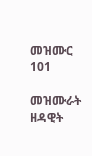መዝሙር 101

መዝሙራት ዘዳዊት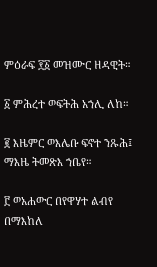ምዕራፍ ፻፩ መዝሙር ዘዳዊት።

፩ ምሕረተ ወፍትሕ አኀሊ ለከ።

፪ እዜምር ወእሌቡ ፍኖተ ንጹሕ፤ ማእዜ ትመጽእ ኀቤየ።

፫ ወአሐውር በየዋሃተ ልብየ በማእከለ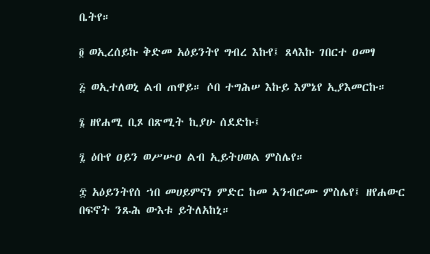ቤትየ።

፬ ወኢረሰይኩ ቅድመ አዕይንትየ ግብረ እኩየ፤ ጸላእኩ ገበርተ ዐመፃ

፭ ወኢተለወኒ ልብ ጠዋይ። ሶበ ተግሕሠ እኩይ እምኔየ ኢያእመርኩ።

፮ ዘየሐሚ ቢጾ በጽሚት ኪያሁ ሰደድኩ፤

፯ ዕቡየ ዐይን ወሥሡዐ ልብ ኢይትሀወል ምስሌየ።

፰ አዕይንትየሰ ኀበ መሀይምናነ ምድር ከመ ኣንብሮሙ ምስሌየ፤ ዘየሐውር በፍኖት ንጹሕ ውእቱ ይትለአከኒ።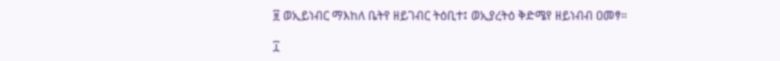፱ ወኢይነብር ማእከለ ቤትየ ዘይገብር ትዕቢተ፤ ወኢያረትዕ ቅድሜየ ዘይነብብ ዐመፃ።

፲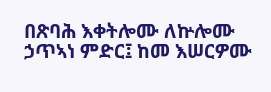በጽባሕ እቀትሎሙ ለኵሎሙ ኃጥኣነ ምድር፤ ከመ እሠርዎሙ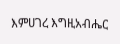እምሀገረ እግዚአብሔር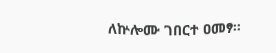ለኵሎሙ ገበርተ ዐመፃ።